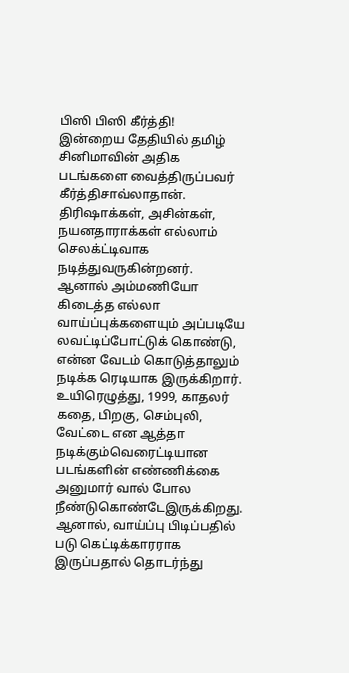பிஸி பிஸி கீர்த்தி!
இன்றைய தேதியில் தமிழ் சினிமாவின் அதிக படங்களை வைத்திருப்பவர் கீர்த்திசாவ்லாதான். திரிஷாக்கள், அசின்கள், நயனதாராக்கள் எல்லாம் செலக்ட்டிவாக நடித்துவருகின்றனர்.
ஆனால் அம்மணியோ கிடைத்த எல்லா வாய்ப்புக்களையும் அப்படியே லவட்டிப்போட்டுக் கொண்டு, என்ன வேடம் கொடுத்தாலும் நடிக்க ரெடியாக இருக்கிறார்.
உயிரெழுத்து, 1999, காதலர் கதை, பிறகு, செம்புலி, வேட்டை என ஆத்தா நடிக்கும்வெரைட்டியான படங்களின் எண்ணிக்கை அனுமார் வால் போல நீண்டுகொண்டேஇருக்கிறது.
ஆனால், வாய்ப்பு பிடிப்பதில் படு கெட்டிக்காரராக இருப்பதால் தொடர்ந்து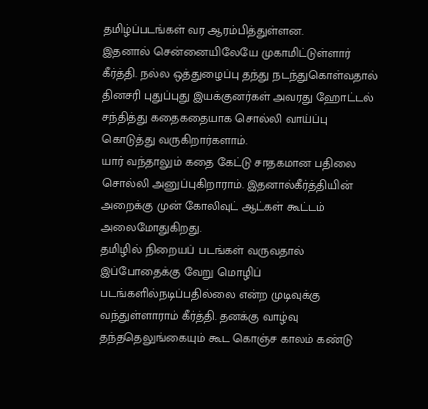தமிழ்ப்படங்கள் வர ஆரம்பித்துள்ளன.
இதனால் சென்னையிலேயே முகாமிட்டுள்ளார் கீர்த்தி. நல்ல ஒத்துழைப்பு தந்து நடந்துகொள்வதால் தினசரி புதுப்புது இயக்குனர்கள் அவரது ஹோட்டல் சந்தித்து கதைகதையாக சொல்லி வாய்ப்பு கொடுத்து வருகிறார்களாம்.
யார் வந்தாலும் கதை கேட்டு சாதகமான பதிலை சொல்லி அனுப்புகிறாராம். இதனால்கீர்த்தியின் அறைக்கு முன் கோலிவுட் ஆட்கள் கூட்டம் அலைமோதுகிறது.
தமிழில் நிறையப் படங்கள் வருவதால் இப்போதைக்கு வேறு மொழிப் படங்களில்நடிப்பதில்லை என்ற முடிவுக்கு வந்துள்ளாராம் கீர்த்தி. தனக்கு வாழ்வு தந்ததெலுங்கையும் கூட கொஞ்ச காலம் கண்டு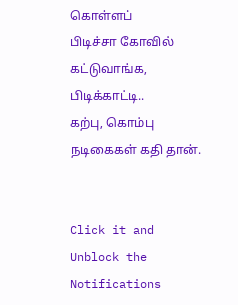கொள்ளப்
பிடிச்சா கோவில் கட்டுவாங்க, பிடிக்காட்டி..
கற்பு, கொம்பு நடிகைகள் கதி தான்.


Click it and Unblock the Notifications